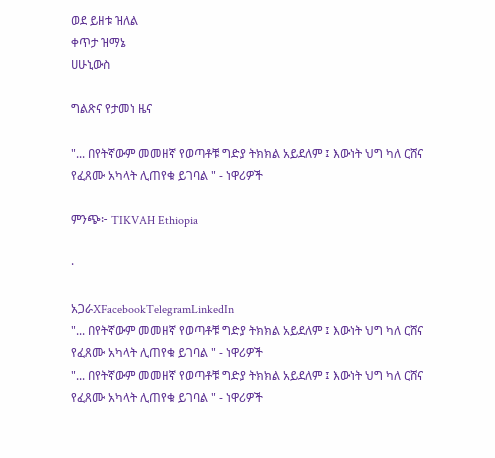ወደ ይዘቱ ዝለል
ቀጥታ ዝማኔ
ሀሁኒውስ

ግልጽና የታመነ ዜና

"... በየትኛውም መመዘኛ የወጣቶቹ ግድያ ትክክል አይደለም ፤ እውነት ህግ ካለ ርሸና የፈጸሙ አካላት ሊጠየቁ ይገባል " - ነዋሪዎች

ምንጭ፦ TIKVAH Ethiopia

·

አጋራXFacebookTelegramLinkedIn
"... በየትኛውም መመዘኛ የወጣቶቹ ግድያ ትክክል አይደለም ፤ እውነት ህግ ካለ ርሸና የፈጸሙ አካላት ሊጠየቁ ይገባል " - ነዋሪዎች
"... በየትኛውም መመዘኛ የወጣቶቹ ግድያ ትክክል አይደለም ፤ እውነት ህግ ካለ ርሸና የፈጸሙ አካላት ሊጠየቁ ይገባል " - ነዋሪዎች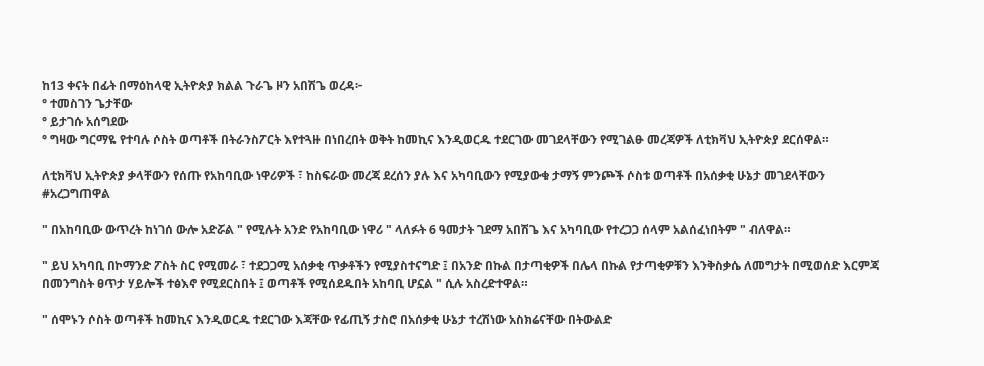ከ13 ቀናት በፊት በማዕከላዊ ኢትዮጵያ ክልል ጉራጌ ዞን አበሽጌ ወረዳ፦
° ተመስገን ጌታቸው
° ይታገሱ አሰግደው
° ግዛው ግርማዬ የተባሉ ሶስት ወጣቶች በትራንስፖርት እየተጓዙ በነበረበት ወቅት ከመኪና እንዲወርዱ ተደርገው መገደላቸውን የሚገልፁ መረጃዎች ለቲክቫህ ኢትዮጵያ ደርሰዋል።

ለቲክቫህ ኢትዮጵያ ቃላቸውን የሰጡ የአከባቢው ነዋሪዎች ፣ ከስፍራው መረጃ ደረሰን ያሉ እና አካባቢውን የሚያውቁ ታማኝ ምንጮች ሶስቱ ወጣቶች በአሰቃቂ ሁኔታ መገደላቸውን #አረጋግጠዋል

" በአከባቢው ውጥረት ከነገሰ ውሎ አድሯል " የሚሉት አንድ የአከባቢው ነዋሪ " ላለፉት 6 ዓመታት ገደማ አበሽጌ እና አካባቢው የተረጋጋ ሰላም አልሰፈነበትም " ብለዋል።

" ይህ አካባቢ በኮማንድ ፖስት ስር የሚመራ ፣ ተደጋጋሚ አሰቃቂ ጥቃቶችን የሚያስተናግድ ፤ በአንድ በኩል በታጣቂዎች በሌላ በኩል የታጣቂዎቹን እንቅስቃሴ ለመግታት በሚወሰድ እርምጃ በመንግስት ፀጥታ ሃይሎች ተፅእኖ የሚደርስበት ፤ ወጣቶች የሚሰደዱበት አከባቢ ሆኗል " ሲሉ አስረድተዋል።

" ሰሞኑን ሶስት ወጣቶች ከመኪና እንዲወርዱ ተደርገው እጃቸው የፊጢኝ ታስሮ በአሰቃቂ ሁኔታ ተረሽነው አስክሬናቸው በትውልድ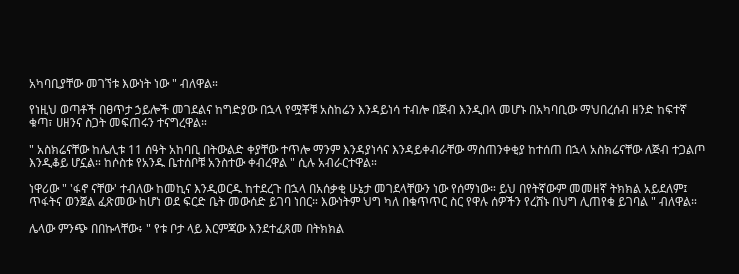አካባቢያቸው መገኘቱ እውነት ነው " ብለዋል።

የነዚህ ወጣቶች በፀጥታ ኃይሎች መገደልና ከግድያው በኋላ የሟቾቹ አስከሬን እንዳይነሳ ተብሎ በጅብ እንዲበላ መሆኑ በአካባቢው ማህበረሰብ ዘንድ ከፍተኛ ቁጣ፣ ሀዘንና ስጋት መፍጠሩን ተናግረዋል።

" አስክሬናቸው ከሌሊቱ 11 ሰዓት አከባቢ በትውልድ ቀያቸው ተጥሎ ማንም እንዳያነሳና እንዳይቀብራቸው ማስጠንቀቂያ ከተሰጠ በኋላ አስክሬናቸው ለጅብ ተጋልጦ እንዲቆይ ሆኗል። ከሶስቱ የአንዱ ቤተሰቦቹ አንስተው ቀብረዋል " ሲሉ አብራርተዋል።

ነዋሪው " 'ፋኖ ናቸው' ተብለው ከመኪና እንዲወርዱ ከተደረጉ በኋላ በአሰቃቂ ሁኔታ መገደላቸውን ነው የሰማነው። ይህ በየትኛውም መመዘኛ ትክክል አይደለም፤ ጥፋትና ወንጀል ፈጽመው ከሆነ ወደ ፍርድ ቤት መውሰድ ይገባ ነበር። እውነትም ህግ ካለ በቁጥጥር ስር የዋሉ ሰዎችን የረሸኑ በህግ ሊጠየቁ ይገባል " ብለዋል።

ሌላው ምንጭ በበኩላቸው፥ " የቱ ቦታ ላይ እርምጃው እንደተፈጸመ በትክክል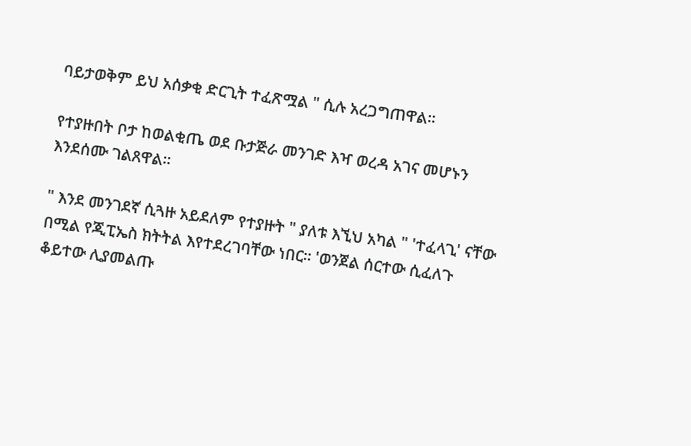ባይታወቅም ይህ አሰቃቂ ድርጊት ተፈጽሟል " ሲሉ አረጋግጠዋል።

የተያዙበት ቦታ ከወልቂጤ ወደ ቡታጅራ መንገድ እዣ ወረዳ አገና መሆኑን እንደሰሙ ገልጸዋል።

" እንደ መንገደኛ ሲጓዙ አይደለም የተያዙት " ያለቱ እኚህ አካል " 'ተፈላጊ' ናቸው በሚል የጂፒኤስ ክትትል እየተደረገባቸው ነበር። 'ወንጀል ሰርተው ሲፈለጉ ቆይተው ሊያመልጡ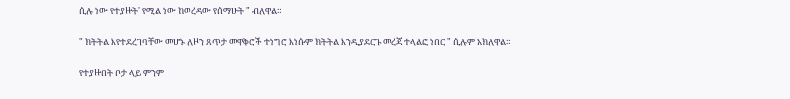ሲሉ ነው የተያዙት' የሚል ነው ከወረዳው የሰማሁት " ብለዋል።

" ክትትል እየተደረገባቸው መሆኑ ለዞን ጸጥታ መዋቅሮች ተነግሮ እነሱም ክትትል እንዲያደርጉ መረጃ ተላልፎ ነበር " ሲሉም አክለዋል።

የተያዙበት ቦታ ላይ ምንም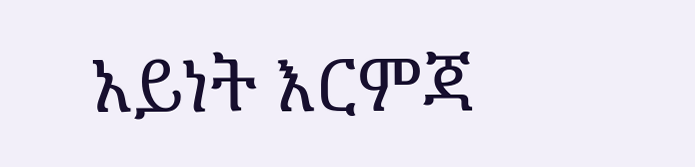አይነት እርምጃ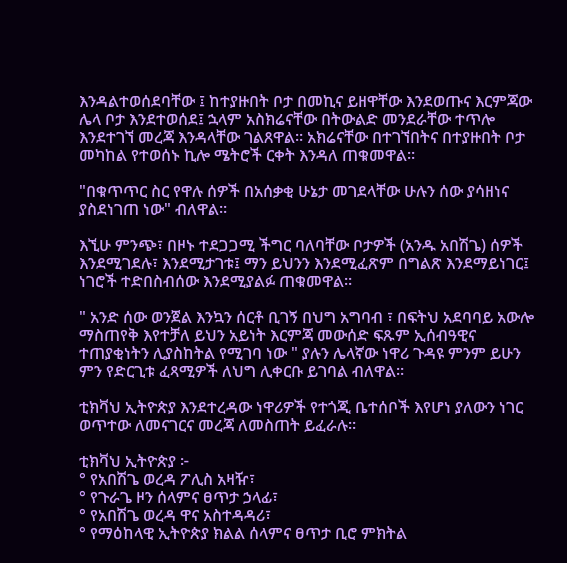እንዳልተወሰደባቸው ፤ ከተያዙበት ቦታ በመኪና ይዘዋቸው እንደወጡና እርምጃው ሌላ ቦታ እንደተወሰደ፤ ኋላም አስክሬናቸው በትውልድ መንደራቸው ተጥሎ እንደተገኘ መረጃ እንዳላቸው ገልጸዋል። አክሬናቸው በተገኘበትና በተያዙበት ቦታ መካከል የተወሰኑ ኪሎ ሜትሮች ርቀት እንዳለ ጠቁመዋል።

"በቁጥጥር ስር የዋሉ ሰዎች በአሰቃቂ ሁኔታ መገደላቸው ሁሉን ሰው ያሳዘነና ያስደነገጠ ነው" ብለዋል።

እኚሁ ምንጭ፣ በዞኑ ተደጋጋሚ ችግር ባለባቸው ቦታዎች (አንዱ አበሽጌ) ሰዎች እንደሚገደሉ፣ እንደሚታገቱ፤ ማን ይህንን እንደሚፈጽም በግልጽ እንደማይነገር፤ ነገሮች ተድበስብሰው እንደሚያልፉ ጠቁመዋል።

" አንድ ሰው ወንጀል እንኳን ሰርቶ ቢገኝ በህግ አግባብ ፣ በፍትህ አደባባይ አውሎ ማስጠየቅ እየተቻለ ይህን አይነት እርምጃ መውሰድ ፍጹም ኢሰብዓዊና ተጠያቂነትን ሊያስከትል የሚገባ ነው " ያሉን ሌላኛው ነዋሪ ጉዳዩ ምንም ይሁን ምን የድርጊቱ ፈጻሚዎች ለህግ ሊቀርቡ ይገባል ብለዋል።

ቲክቫህ ኢትዮጵያ እንደተረዳው ነዋሪዎች የተጎጂ ቤተሰቦች እየሆነ ያለውን ነገር ወጥተው ለመናገርና መረጃ ለመስጠት ይፈራሉ።

ቲክቫህ ኢትዮጵያ ፦
° የአበሽጌ ወረዳ ፖሊስ አዛዥ፣
° የጉራጌ ዞን ሰላምና ፀጥታ ኃላፊ፣
° የአበሽጌ ወረዳ ዋና አስተዳዳሪ፣
° የማዕከላዊ ኢትዮጵያ ክልል ሰላምና ፀጥታ ቢሮ ምክትል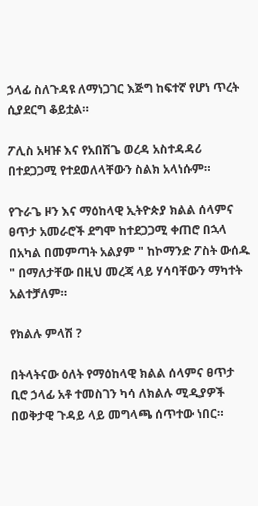ኃላፊ ስለጉዳዩ ለማነጋገር እጅግ ከፍተኛ የሆነ ጥረት ሲያደርግ ቆይቷል።

ፖሊስ አዛዡ እና የአበሽጌ ወረዳ አስተዳዳሪ በተደጋጋሚ የተደወለላቸውን ስልክ አላነሱም።

የጉራጌ ዞን እና ማዕከላዊ ኢትዮጵያ ክልል ሰላምና ፀጥታ አመራሮች ደግሞ ከተደጋጋሚ ቀጠሮ በኋላ በአካል በመምጣት አልያም " ከኮማንድ ፖስት ውሰዱ " በማለታቸው በዚህ መረጃ ላይ ሃሳባቸውን ማካተት አልተቻለም።

የክልሉ ምላሽ ?

በትላትናው ዕለት የማዕከላዊ ክልል ሰላምና ፀጥታ ቢሮ ኃላፊ አቶ ተመስገን ካሳ ለክልሉ ሚዲያዎች በወቅታዊ ጉዳይ ላይ መግላጫ ሰጥተው ነበር።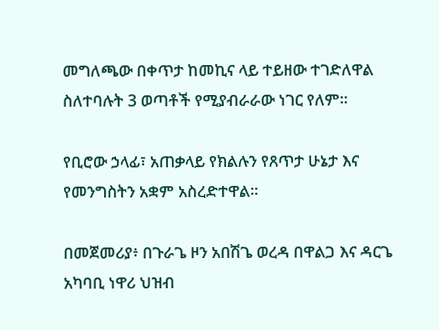መግለጫው በቀጥታ ከመኪና ላይ ተይዘው ተገድለዋል ስለተባሉት 3 ወጣቶች የሚያብራራው ነገር የለም።

የቢሮው ኃላፊ፣ አጠቃላይ የክልሉን የጸጥታ ሁኔታ እና የመንግስትን አቋም አስረድተዋል።

በመጀመሪያ፥ በጉራጌ ዞን አበሽጌ ወረዳ በዋልጋ እና ዳርጌ አካባቢ ነዋሪ ህዝብ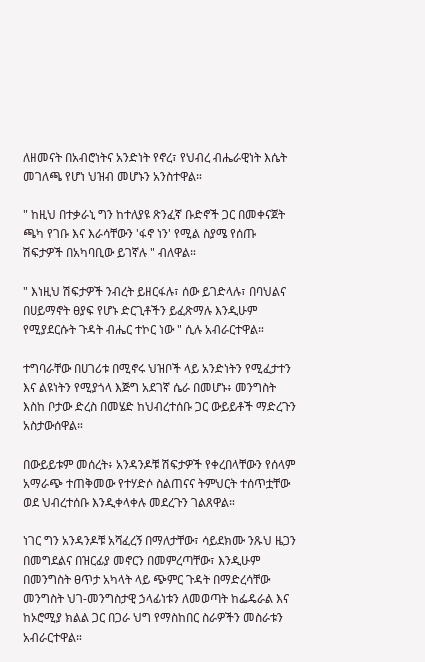ለዘመናት በአብሮነትና አንድነት የኖረ፣ የህብረ ብሔራዊነት እሴት መገለጫ የሆነ ህዝብ መሆኑን አንስተዋል።

" ከዚህ በተቃራኒ ግን ከተለያዩ ጽንፈኛ ቡድኖች ጋር በመቀናጀት ጫካ የገቡ እና እራሳቸውን 'ፋኖ ነን' የሚል ስያሜ የሰጡ ሽፍታዎች በአካባቢው ይገኛሉ " ብለዋል።

" እነዚህ ሽፍታዎች ንብረት ይዘርፋሉ፣ ሰው ይገድላሉ፣ በባህልና በሀይማኖት ፀያፍ የሆኑ ድርጊቶችን ይፈጽማሉ እንዲሁም የሚያደርሱት ጉዳት ብሔር ተኮር ነው " ሲሉ አብራርተዋል።

ተግባራቸው በሀገሪቱ በሚኖሩ ህዝቦች ላይ አንድነትን የሚፈታተን እና ልዩነትን የሚያጎላ እጅግ አደገኛ ሴራ በመሆኑ፥ መንግስት እስከ ቦታው ድረስ በመሄድ ከህብረተሰቡ ጋር ውይይቶች ማድረጉን አስታውሰዋል።

በውይይቱም መሰረት፥ አንዳንዶቹ ሽፍታዎች የቀረበላቸውን የሰላም አማራጭ ተጠቅመው የተሃድሶ ስልጠናና ትምህርት ተሰጥቷቸው ወደ ህብረተሰቡ እንዲቀላቀሉ መደረጉን ገልጸዋል።

ነገር ግን አንዳንዶቹ አሻፈረኝ በማለታቸው፣ ሳይደክሙ ንጹህ ዜጋን በመግደልና በዝርፊያ መኖርን በመምረጣቸው፣ እንዲሁም በመንግስት ፀጥታ አካላት ላይ ጭምር ጉዳት በማድረሳቸው መንግስት ህገ-መንግስታዊ ኃላፊነቱን ለመወጣት ከፌዴራል እና ከኦሮሚያ ክልል ጋር በጋራ ህግ የማስከበር ስራዎችን መስራቱን አብራርተዋል።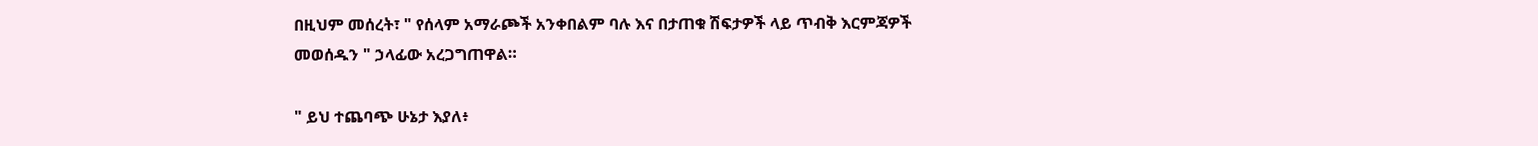በዚህም መሰረት፣ " የሰላም አማራጮች አንቀበልም ባሉ እና በታጠቁ ሽፍታዎች ላይ ጥብቅ እርምጃዎች መወሰዱን " ኃላፊው አረጋግጠዋል።

" ይህ ተጨባጭ ሁኔታ እያለ፥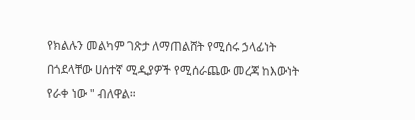የክልሉን መልካም ገጽታ ለማጠልሸት የሚሰሩ ኃላፊነት በጎደላቸው ሀሰተኛ ሚዲያዎች የሚሰራጨው መረጃ ከእውነት የራቀ ነው " ብለዋል።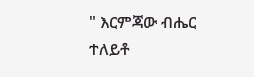" እርምጃው ብሔር ተለይቶ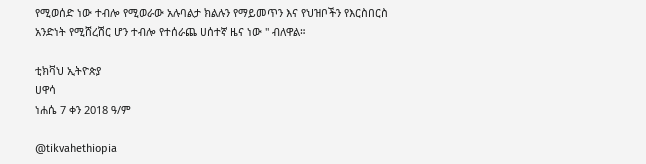የሚወሰድ ነው ተብሎ የሚወራው አሉባልታ ክልሉን የማይመጥን እና የህዝቦችን የእርስበርስ አንድነት የሚሸረሽር ሆን ተብሎ የተሰራጨ ሀሰተኛ ዜና ነው " ብለዋል።

ቲክቫህ ኢትዮጵያ
ሀዋሳ
ነሐሴ 7 ቀን 2018 ዓ/ም

@tikvahethiopia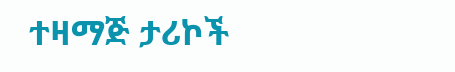ተዛማጅ ታሪኮች